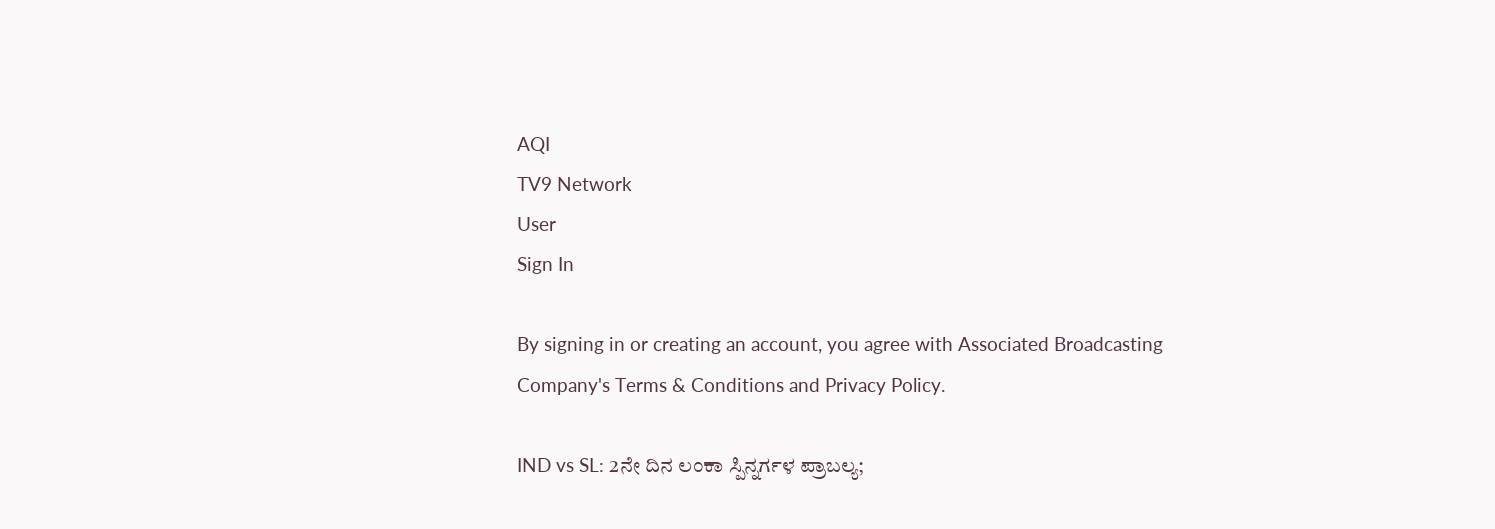AQI
TV9 Network
User
Sign In

By signing in or creating an account, you agree with Associated Broadcasting Company's Terms & Conditions and Privacy Policy.

IND vs SL: 2ನೇ ದಿನ ಲಂಕಾ ಸ್ಪಿನ್ನರ್ಗಳ ಪ್ರಾಬಲ್ಯ;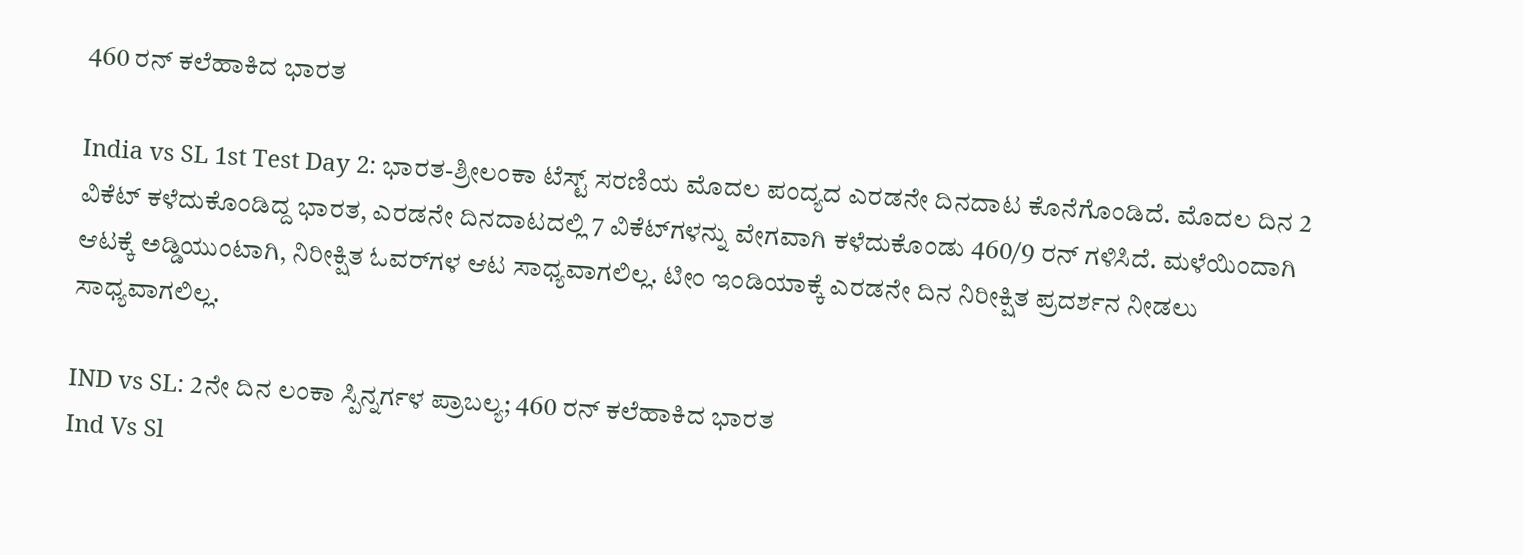460 ರನ್ ಕಲೆಹಾಕಿದ ಭಾರತ

India vs SL 1st Test Day 2: ಭಾರತ-ಶ್ರೀಲಂಕಾ ಟೆಸ್ಟ್ ಸರಣಿಯ ಮೊದಲ ಪಂದ್ಯದ ಎರಡನೇ ದಿನದಾಟ ಕೊನೆಗೊಂಡಿದೆ. ಮೊದಲ ದಿನ 2 ವಿಕೆಟ್ ಕಳೆದುಕೊಂಡಿದ್ದ ಭಾರತ, ಎರಡನೇ ದಿನದಾಟದಲ್ಲಿ 7 ವಿಕೆಟ್‌ಗಳನ್ನು ವೇಗವಾಗಿ ಕಳೆದುಕೊಂಡು 460/9 ರನ್ ಗಳಿಸಿದೆ. ಮಳೆಯಿಂದಾಗಿ ಆಟಕ್ಕೆ ಅಡ್ಡಿಯುಂಟಾಗಿ, ನಿರೀಕ್ಷಿತ ಓವರ್‌ಗಳ ಆಟ ಸಾಧ್ಯವಾಗಲಿಲ್ಲ. ಟೀಂ ಇಂಡಿಯಾಕ್ಕೆ ಎರಡನೇ ದಿನ ನಿರೀಕ್ಷಿತ ಪ್ರದರ್ಶನ ನೀಡಲು ಸಾಧ್ಯವಾಗಲಿಲ್ಲ.

IND vs SL: 2ನೇ ದಿನ ಲಂಕಾ ಸ್ಪಿನ್ನರ್ಗಳ ಪ್ರಾಬಲ್ಯ; 460 ರನ್ ಕಲೆಹಾಕಿದ ಭಾರತ
Ind Vs Sl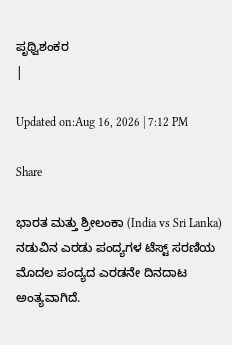ಪೃಥ್ವಿಶಂಕರ
|

Updated on:Aug 16, 2026 | 7:12 PM

Share

ಭಾರತ ಮತ್ತು ಶ್ರೀಲಂಕಾ (India vs Sri Lanka) ನಡುವಿನ ಎರಡು ಪಂದ್ಯಗಳ ಟೆಸ್ಟ್ ಸರಣಿಯ ಮೊದಲ ಪಂದ್ಯದ ಎರಡನೇ ದಿನದಾಟ ಅಂತ್ಯವಾಗಿದೆ.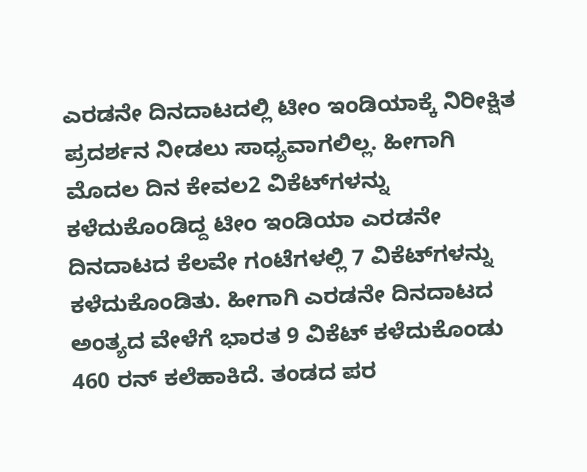ಎರಡನೇ ದಿನದಾಟದಲ್ಲಿ ಟೀಂ ಇಂಡಿಯಾಕ್ಕೆ ನಿರೀಕ್ಷಿತ ಪ್ರದರ್ಶನ ನೀಡಲು ಸಾಧ್ಯವಾಗಲಿಲ್ಲ. ಹೀಗಾಗಿ ಮೊದಲ ದಿನ ಕೇವಲ2 ವಿಕೆಟ್‌ಗಳನ್ನು ಕಳೆದುಕೊಂಡಿದ್ದ ಟೀಂ ಇಂಡಿಯಾ ಎರಡನೇ ದಿನದಾಟದ ಕೆಲವೇ ಗಂಟೆಗಳಲ್ಲಿ 7 ವಿಕೆಟ್‌ಗಳನ್ನು ಕಳೆದುಕೊಂಡಿತು. ಹೀಗಾಗಿ ಎರಡನೇ ದಿನದಾಟದ ಅಂತ್ಯದ ವೇಳೆಗೆ ಭಾರತ 9 ವಿಕೆಟ್‌ ಕಳೆದುಕೊಂಡು 460 ರನ್ ಕಲೆಹಾಕಿದೆ. ತಂಡದ ಪರ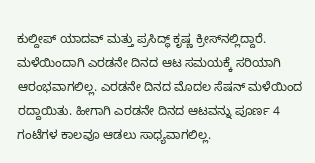ಕುಲ್ದೀಪ್ ಯಾದವ್ ಮತ್ತು ಪ್ರಸಿದ್ಧ್ ಕೃಷ್ಣ ಕ್ರೀಸ್‌ನಲ್ಲಿದ್ದಾರೆ. ಮಳೆಯಿಂದಾಗಿ ಎರಡನೇ ದಿನದ ಆಟ ಸಮಯಕ್ಕೆ ಸರಿಯಾಗಿ ಆರಂಭವಾಗಲಿಲ್ಲ. ಎರಡನೇ ದಿನದ ಮೊದಲ ಸೆಷನ್ ಮಳೆಯಿಂದ ರದ್ದಾಯಿತು. ಹೀಗಾಗಿ ಎರಡನೇ ದಿನದ ಆಟವನ್ನು ಪೂರ್ಣ 4 ಗಂಟೆಗಳ ಕಾಲವೂ ಆಡಲು ಸಾಧ್ಯವಾಗಲಿಲ್ಲ.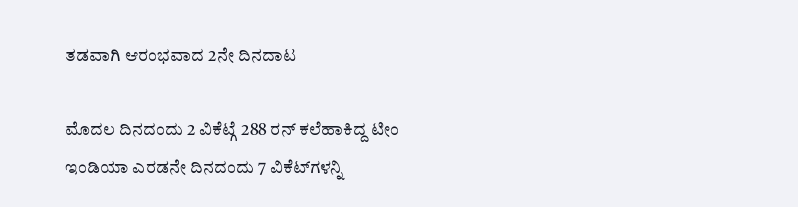ತಡವಾಗಿ ಆರಂಭವಾದ 2ನೇ ದಿನದಾಟ

ಮೊದಲ ದಿನದಂದು 2 ವಿಕೆಟ್ಗೆ 288 ರನ್ ಕಲೆಹಾಕಿದ್ದ ಟೀಂ ಇಂಡಿಯಾ ಎರಡನೇ ದಿನದಂದು 7 ವಿಕೆಟ್‌ಗಳನ್ನಿ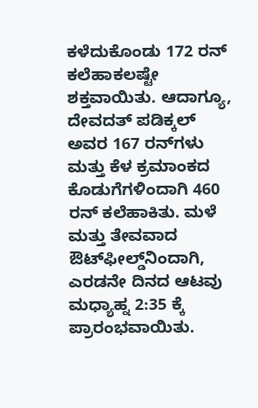ಕಳೆದುಕೊಂಡು 172 ರನ್‌ ಕಲೆಹಾಕಲಷ್ಟೇ ಶಕ್ತವಾಯಿತು. ಆದಾಗ್ಯೂ, ದೇವದತ್ ಪಡಿಕ್ಕಲ್ ಅವರ 167 ರನ್‌ಗಳು ಮತ್ತು ಕೆಳ ಕ್ರಮಾಂಕದ ಕೊಡುಗೆಗಳಿಂದಾಗಿ 460 ರನ್‌ ಕಲೆಹಾಕಿತು. ಮಳೆ ಮತ್ತು ತೇವವಾದ ಔಟ್‌ಫೀಲ್ಡ್‌ನಿಂದಾಗಿ, ಎರಡನೇ ದಿನದ ಆಟವು ಮಧ್ಯಾಹ್ನ 2:35 ಕ್ಕೆ ಪ್ರಾರಂಭವಾಯಿತು.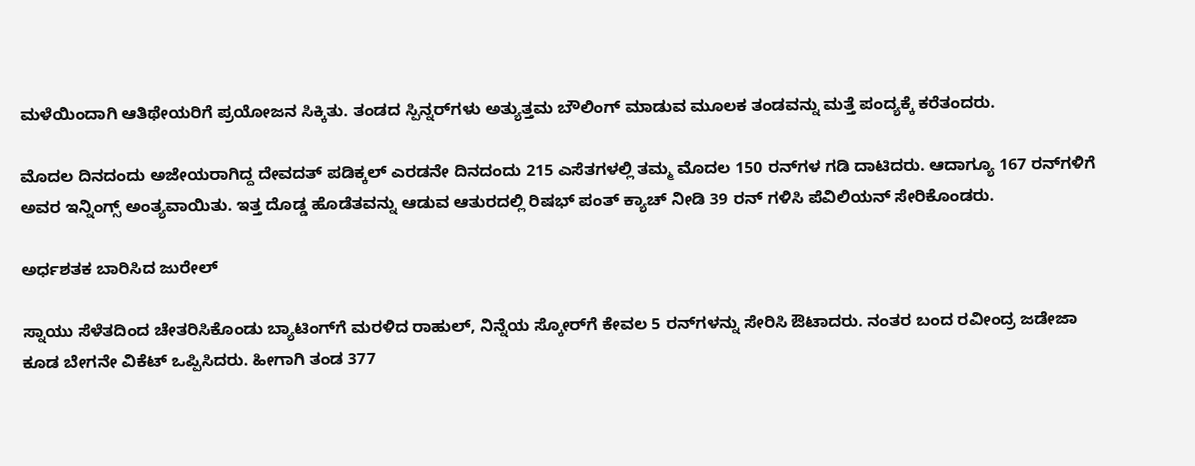ಮಳೆಯಿಂದಾಗಿ ಆತಿಥೇಯರಿಗೆ ಪ್ರಯೋಜನ ಸಿಕ್ಕಿತು. ತಂಡದ ಸ್ಪಿನ್ನರ್‌ಗಳು ಅತ್ಯುತ್ತಮ ಬೌಲಿಂಗ್‌ ಮಾಡುವ ಮೂಲಕ ತಂಡವನ್ನು ಮತ್ತೆ ಪಂದ್ಯಕ್ಕೆ ಕರೆತಂದರು.

ಮೊದಲ ದಿನದಂದು ಅಜೇಯರಾಗಿದ್ದ ದೇವದತ್ ಪಡಿಕ್ಕಲ್ ಎರಡನೇ ದಿನದಂದು 215 ಎಸೆತಗಳಲ್ಲಿ ತಮ್ಮ ಮೊದಲ 150 ರನ್‌ಗಳ ಗಡಿ ದಾಟಿದರು. ಆದಾಗ್ಯೂ 167 ರನ್‌ಗಳಿಗೆ ಅವರ ಇನ್ನಿಂಗ್ಸ್ ಅಂತ್ಯವಾಯಿತು. ಇತ್ತ ದೊಡ್ಡ ಹೊಡೆತವನ್ನು ಆಡುವ ಆತುರದಲ್ಲಿ ರಿಷಭ್ ಪಂತ್ ಕ್ಯಾಚ್ ನೀಡಿ 39 ರನ್ ಗಳಿಸಿ ಪೆವಿಲಿಯನ್‌ ಸೇರಿಕೊಂಡರು.

ಅರ್ಧಶತಕ ಬಾರಿಸಿದ ಜುರೇಲ್

ಸ್ನಾಯು ಸೆಳೆತದಿಂದ ಚೇತರಿಸಿಕೊಂಡು ಬ್ಯಾಟಿಂಗ್‌ಗೆ ಮರಳಿದ ರಾಹುಲ್, ನಿನ್ನೆಯ ಸ್ಕೋರ್‌ಗೆ ಕೇವಲ 5 ರನ್‌ಗಳನ್ನು ಸೇರಿಸಿ ಔಟಾದರು. ನಂತರ ಬಂದ ರವೀಂದ್ರ ಜಡೇಜಾ ಕೂಡ ಬೇಗನೇ ವಿಕೆಟ್ ಒಪ್ಪಿಸಿದರು. ಹೀಗಾಗಿ ತಂಡ 377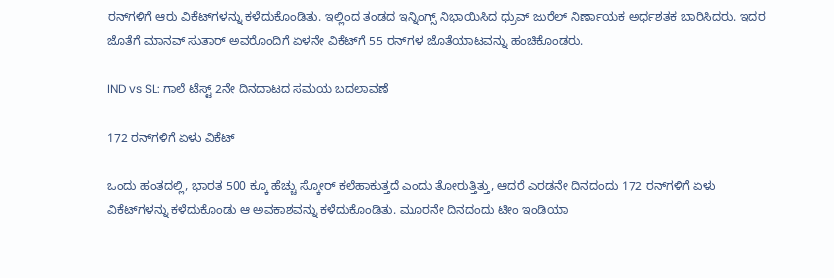ರನ್‌ಗಳಿಗೆ ಆರು ವಿಕೆಟ್‌ಗಳನ್ನು ಕಳೆದುಕೊಂಡಿತು. ಇಲ್ಲಿಂದ ತಂಡದ ಇನ್ನಿಂಗ್ಸ್ ನಿಭಾಯಿಸಿದ ಧ್ರುವ್ ಜುರೆಲ್ ನಿರ್ಣಾಯಕ ಅರ್ಧಶತಕ ಬಾರಿಸಿದರು. ಇದರ ಜೊತೆಗೆ ಮಾನವ್ ಸುತಾರ್ ಅವರೊಂದಿಗೆ ಏಳನೇ ವಿಕೆಟ್‌ಗೆ 55 ರನ್‌ಗಳ ಜೊತೆಯಾಟವನ್ನು ಹಂಚಿಕೊಂಡರು.

IND vs SL: ಗಾಲೆ ಟೆಸ್ಟ್ 2ನೇ ದಿನದಾಟದ ಸಮಯ ಬದಲಾವಣೆ

172 ರನ್‌ಗಳಿಗೆ ಏಳು ವಿಕೆಟ್‌

ಒಂದು ಹಂತದಲ್ಲಿ, ಭಾರತ 500 ಕ್ಕೂ ಹೆಚ್ಚು ಸ್ಕೋರ್ ಕಲೆಹಾಕುತ್ತದೆ ಎಂದು ತೋರುತ್ತಿತ್ತು, ಆದರೆ ಎರಡನೇ ದಿನದಂದು 172 ರನ್‌ಗಳಿಗೆ ಏಳು ವಿಕೆಟ್‌ಗಳನ್ನು ಕಳೆದುಕೊಂಡು ಆ ಅವಕಾಶವನ್ನು ಕಳೆದುಕೊಂಡಿತು. ಮೂರನೇ ದಿನದಂದು ಟೀಂ ಇಂಡಿಯಾ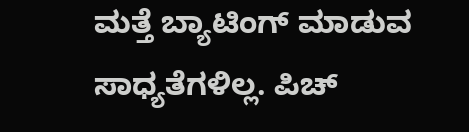ಮತ್ತೆ ಬ್ಯಾಟಿಂಗ್‌ ಮಾಡುವ ಸಾಧ್ಯತೆಗಳಿಲ್ಲ. ಪಿಚ್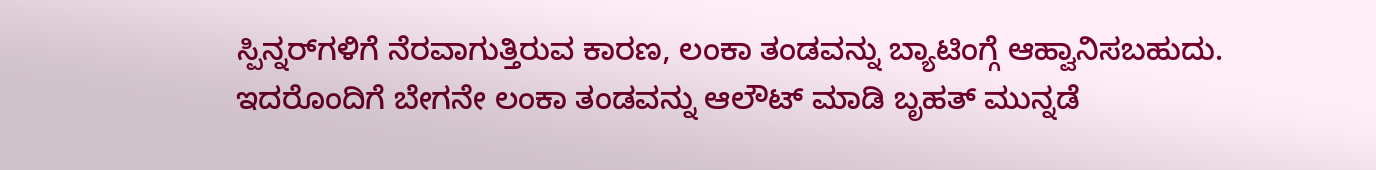ಸ್ಪಿನ್ನರ್‌ಗಳಿಗೆ ನೆರವಾಗುತ್ತಿರುವ ಕಾರಣ, ಲಂಕಾ ತಂಡವನ್ನು ಬ್ಯಾಟಿಂಗ್ಗೆ ಆಹ್ವಾನಿಸಬಹುದು. ಇದರೊಂದಿಗೆ ಬೇಗನೇ ಲಂಕಾ ತಂಡವನ್ನು ಆಲೌಟ್ ಮಾಡಿ ಬೃಹತ್ ಮುನ್ನಡೆ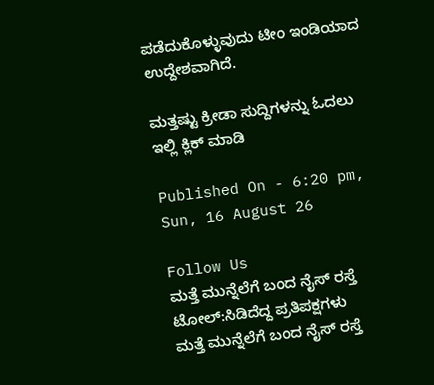ಪಡೆದುಕೊಳ್ಳುವುದು ಟೀಂ ಇಂಡಿಯಾದ ಉದ್ದೇಶವಾಗಿದೆ.

ಮತ್ತಷ್ಟು ಕ್ರೀಡಾ ಸುದ್ದಿಗಳನ್ನು ಓದಲು ಇಲ್ಲಿ ಕ್ಲಿಕ್ ಮಾಡಿ

Published On - 6:20 pm, Sun, 16 August 26

Follow Us
ಮತ್ತೆ ಮುನ್ನೆಲೆಗೆ ಬಂದ ನೈಸ್ ರಸ್ತೆ ಟೋಲ್:ಸಿಡಿದೆದ್ದ ಪ್ರತಿಪಕ್ಷಗಳು
ಮತ್ತೆ ಮುನ್ನೆಲೆಗೆ ಬಂದ ನೈಸ್ ರಸ್ತೆ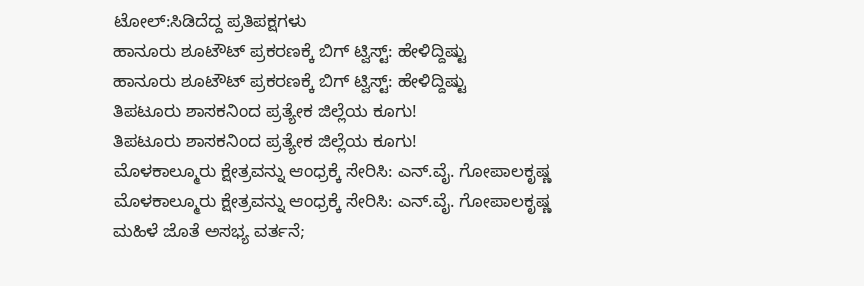ಟೋಲ್:ಸಿಡಿದೆದ್ದ ಪ್ರತಿಪಕ್ಷಗಳು
ಹಾನೂರು ಶೂಟೌಟ್ ಪ್ರಕರಣಕ್ಕೆ ಬಿಗ್ ಟ್ವಿಸ್ಟ್: ಹೇಳಿದ್ದಿಷ್ಟು
ಹಾನೂರು ಶೂಟೌಟ್ ಪ್ರಕರಣಕ್ಕೆ ಬಿಗ್ ಟ್ವಿಸ್ಟ್: ಹೇಳಿದ್ದಿಷ್ಟು
ತಿಪಟೂರು ಶಾಸಕನಿಂದ ಪ್ರತ್ಯೇಕ ಜಿಲ್ಲೆಯ ಕೂಗು!
ತಿಪಟೂರು ಶಾಸಕನಿಂದ ಪ್ರತ್ಯೇಕ ಜಿಲ್ಲೆಯ ಕೂಗು!
ಮೊಳಕಾಲ್ಮೂರು ಕ್ಷೇತ್ರವನ್ನು ಆಂಧ್ರಕ್ಕೆ ಸೇರಿಸಿ: ಎನ್.ವೈ. ಗೋಪಾಲಕೃಷ್ಣ
ಮೊಳಕಾಲ್ಮೂರು ಕ್ಷೇತ್ರವನ್ನು ಆಂಧ್ರಕ್ಕೆ ಸೇರಿಸಿ: ಎನ್.ವೈ. ಗೋಪಾಲಕೃಷ್ಣ
ಮಹಿಳೆ ಜೊತೆ ಅಸಭ್ಯ ವರ್ತನೆ;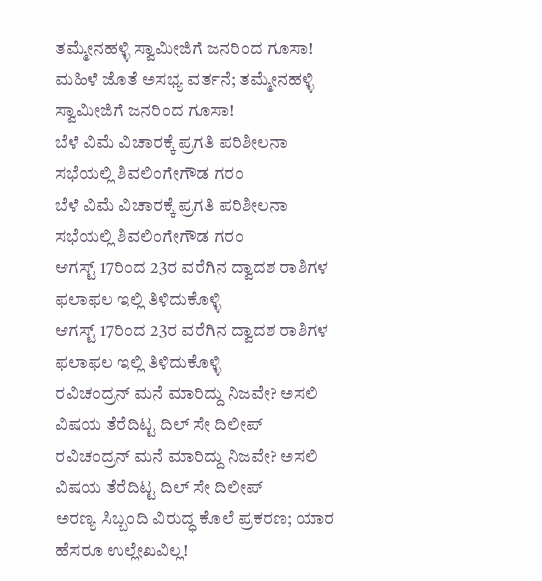ತಮ್ಮೇನಹಳ್ಳಿ ಸ್ವಾಮೀಜಿಗೆ ಜನರಿಂದ ಗೂಸಾ!
ಮಹಿಳೆ ಜೊತೆ ಅಸಭ್ಯ ವರ್ತನೆ; ತಮ್ಮೇನಹಳ್ಳಿ ಸ್ವಾಮೀಜಿಗೆ ಜನರಿಂದ ಗೂಸಾ!
ಬೆಳೆ ವಿಮೆ ವಿಚಾರಕ್ಕೆ ಪ್ರಗತಿ ಪರಿಶೀಲನಾ ಸಭೆಯಲ್ಲಿ ಶಿವಲಿಂಗೇಗೌಡ ಗರಂ
ಬೆಳೆ ವಿಮೆ ವಿಚಾರಕ್ಕೆ ಪ್ರಗತಿ ಪರಿಶೀಲನಾ ಸಭೆಯಲ್ಲಿ ಶಿವಲಿಂಗೇಗೌಡ ಗರಂ
ಆಗಸ್ಟ್ 17ರಿಂದ 23ರ ವರೆಗಿನ ದ್ವಾದಶ ರಾಶಿಗಳ ಫಲಾಫಲ ಇಲ್ಲಿ ತಿಳಿದುಕೊಳ್ಳಿ
ಆಗಸ್ಟ್ 17ರಿಂದ 23ರ ವರೆಗಿನ ದ್ವಾದಶ ರಾಶಿಗಳ ಫಲಾಫಲ ಇಲ್ಲಿ ತಿಳಿದುಕೊಳ್ಳಿ
ರವಿಚಂದ್ರನ್ ಮನೆ ಮಾರಿದ್ದು ನಿಜವೇ? ಅಸಲಿ ವಿಷಯ ತೆರೆದಿಟ್ಟ ದಿಲ್ ಸೇ ದಿಲೀಪ್
ರವಿಚಂದ್ರನ್ ಮನೆ ಮಾರಿದ್ದು ನಿಜವೇ? ಅಸಲಿ ವಿಷಯ ತೆರೆದಿಟ್ಟ ದಿಲ್ ಸೇ ದಿಲೀಪ್
ಅರಣ್ಯ ಸಿಬ್ಬಂದಿ ವಿರುದ್ಧ ಕೊಲೆ ಪ್ರಕರಣ; ಯಾರ ಹೆಸರೂ ಉಲ್ಲೇಖವಿಲ್ಲ!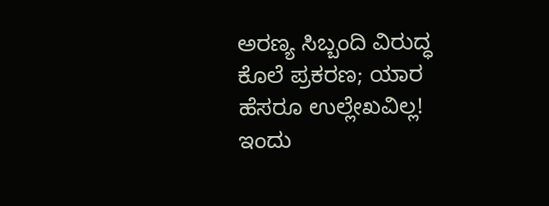ಅರಣ್ಯ ಸಿಬ್ಬಂದಿ ವಿರುದ್ಧ ಕೊಲೆ ಪ್ರಕರಣ; ಯಾರ ಹೆಸರೂ ಉಲ್ಲೇಖವಿಲ್ಲ!
ಇಂದು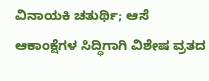ವಿನಾಯಕಿ ಚತುರ್ಥಿ; ಆಸೆ ಆಕಾಂಕ್ಷೆಗಳ ಸಿದ್ಧಿಗಾಗಿ ವಿಶೇಷ ವ್ರತದ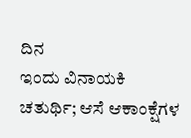ದಿನ
ಇಂದು ವಿನಾಯಕಿ ಚತುರ್ಥಿ; ಆಸೆ ಆಕಾಂಕ್ಷೆಗಳ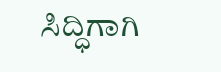ಸಿದ್ಧಿಗಾಗಿ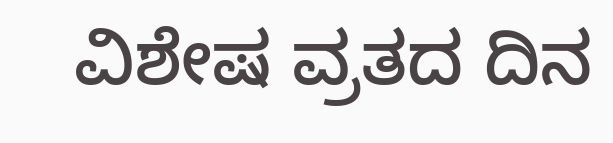ವಿಶೇಷ ವ್ರತದ ದಿನ